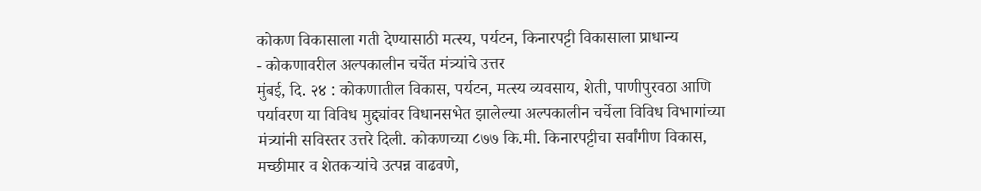कोकण विकासाला गती देण्यासाठी मत्स्य, पर्यटन, किनारपट्टी विकासाला प्राधान्य
- कोकणावरील अल्पकालीन चर्चेत मंत्र्यांचे उत्तर
मुंबई, दि. २४ : कोकणातील विकास, पर्यटन, मत्स्य व्यवसाय, शेती, पाणीपुरवठा आणि पर्यावरण या विविध मुद्द्यांवर विधानसभेत झालेल्या अल्पकालीन चर्चेला विविध विभागांच्या मंत्र्यांनी सविस्तर उत्तरे दिली. कोकणच्या ८७७ कि.मी. किनारपट्टीचा सर्वांगीण विकास, मच्छीमार व शेतकऱ्यांचे उत्पन्न वाढवणे,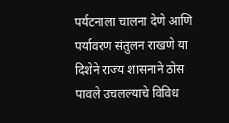पर्यटनाला चालना देणे आणि पर्यावरण संतुलन राखणे या दिशेने राज्य शासनाने ठोस पावले उचलल्याचे विविध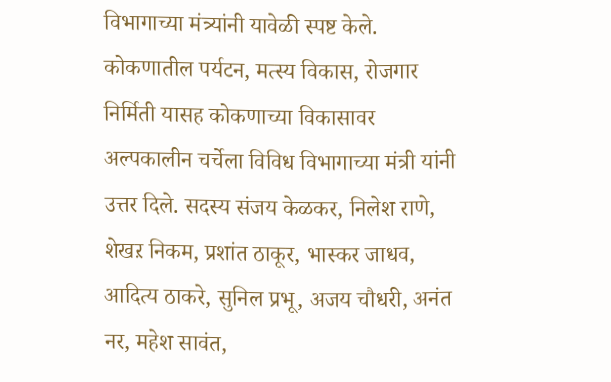विभागाच्या मंत्र्यांनी यावेळी स्पष्ट केले.
कोकणातील पर्यटन, मत्स्य विकास, रोजगार निर्मिती यासह कोकणाच्या विकासावर अल्पकालीन चर्चेला विविध विभागाच्या मंत्री यांनी उत्तर दिले. सदस्य संजय केळकर, निलेश राणे, शेखऱ निकम, प्रशांत ठाकूर, भास्कर जाधव, आदित्य ठाकरे, सुनिल प्रभू, अजय चौधरी, अनंत नर, महेश सावंत,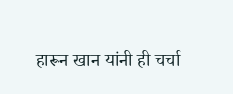हारून खान यांनी ही चर्चा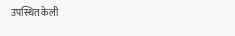उपस्थित केली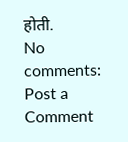होती.
No comments:
Post a Comment